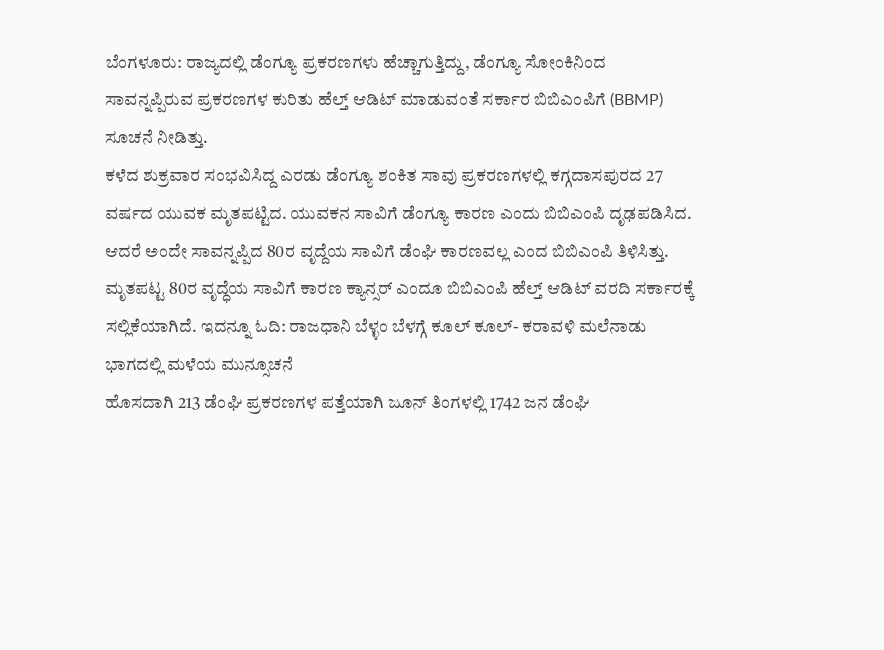ಬೆಂಗಳೂರು: ರಾಜ್ಯದಲ್ಲಿ ಡೆಂಗ್ಯೂ ಪ್ರಕರಣಗಳು ಹೆಚ್ಚಾಗುತ್ತಿದ್ದು, ಡೆಂಗ್ಯೂ ಸೋಂಕಿನಿಂದ ಸಾವನ್ನಪ್ಪಿರುವ ಪ್ರಕರಣಗಳ ಕುರಿತು ಹೆಲ್ತ್ ಆಡಿಟ್ ಮಾಡುವಂತೆ ಸರ್ಕಾರ ಬಿಬಿಎಂಪಿಗೆ (BBMP) ಸೂಚನೆ ನೀಡಿತ್ತು.
ಕಳೆದ ಶುಕ್ರವಾರ ಸಂಭವಿಸಿದ್ದ ಎರಡು ಡೆಂಗ್ಯೂ ಶಂಕಿತ ಸಾವು ಪ್ರಕರಣಗಳಲ್ಲಿ ಕಗ್ಗದಾಸಪುರದ 27 ವರ್ಷದ ಯುವಕ ಮೃತಪಟ್ಟಿದ. ಯುವಕನ ಸಾವಿಗೆ ಡೆಂಗ್ಯೂ ಕಾರಣ ಎಂದು ಬಿಬಿಎಂಪಿ ದೃಢಪಡಿಸಿದ. ಆದರೆ ಅಂದೇ ಸಾವನ್ನಪ್ಪಿದ 80ರ ವೃದ್ದೆಯ ಸಾವಿಗೆ ಡೆಂಘಿ ಕಾರಣವಲ್ಲ ಎಂದ ಬಿಬಿಎಂಪಿ ತಿಳಿಸಿತ್ತು. ಮೃತಪಟ್ಟ 80ರ ವೃದ್ಧೆಯ ಸಾವಿಗೆ ಕಾರಣ ಕ್ಯಾನ್ಸರ್ ಎಂದೂ ಬಿಬಿಎಂಪಿ ಹೆಲ್ತ್ ಆಡಿಟ್ ವರದಿ ಸರ್ಕಾರಕ್ಕೆ ಸಲ್ಲಿಕೆಯಾಗಿದೆ. ಇದನ್ನೂ ಓದಿ: ರಾಜಧಾನಿ ಬೆಳ್ಳಂ ಬೆಳಗ್ಗೆ ಕೂಲ್ ಕೂಲ್- ಕರಾವಳಿ ಮಲೆನಾಡು ಭಾಗದಲ್ಲಿ ಮಳೆಯ ಮುನ್ಸೂಚನೆ
ಹೊಸದಾಗಿ 213 ಡೆಂಘಿ ಪ್ರಕರಣಗಳ ಪತ್ತೆಯಾಗಿ ಜೂನ್ ತಿಂಗಳಲ್ಲಿ 1742 ಜನ ಡೆಂಘಿ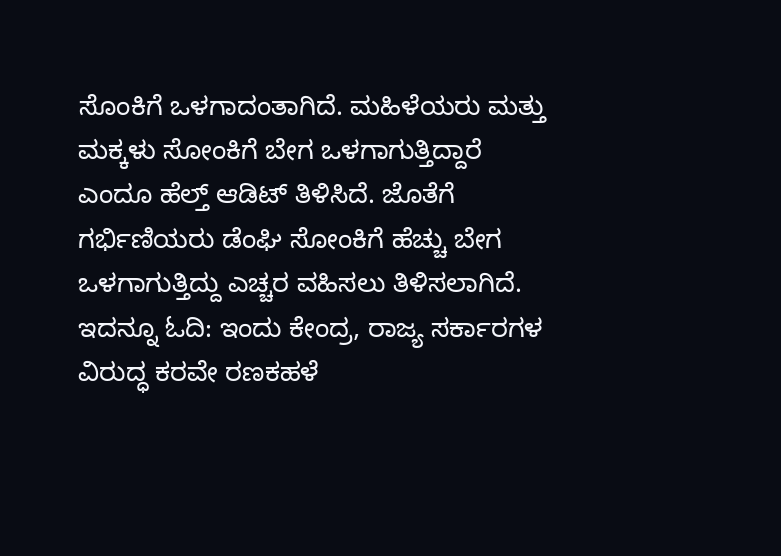ಸೊಂಕಿಗೆ ಒಳಗಾದಂತಾಗಿದೆ. ಮಹಿಳೆಯರು ಮತ್ತು ಮಕ್ಕಳು ಸೋಂಕಿಗೆ ಬೇಗ ಒಳಗಾಗುತ್ತಿದ್ದಾರೆ ಎಂದೂ ಹೆಲ್ತ್ ಆಡಿಟ್ ತಿಳಿಸಿದೆ. ಜೊತೆಗೆ ಗರ್ಭಿಣಿಯರು ಡೆಂಘಿ ಸೋಂಕಿಗೆ ಹೆಚ್ಚು ಬೇಗ ಒಳಗಾಗುತ್ತಿದ್ದು ಎಚ್ಚರ ವಹಿಸಲು ತಿಳಿಸಲಾಗಿದೆ. ಇದನ್ನೂ ಓದಿ: ಇಂದು ಕೇಂದ್ರ, ರಾಜ್ಯ ಸರ್ಕಾರಗಳ ವಿರುದ್ಧ ಕರವೇ ರಣಕಹಳೆ